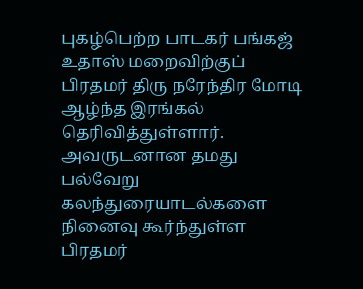புகழ்பெற்ற பாடகர் பங்கஜ் உதாஸ் மறைவிற்குப் பிரதமர் திரு நரேந்திர மோடி ஆழ்ந்த இரங்கல் தெரிவித்துள்ளார். அவருடனான தமது பல்வேறு கலந்துரையாடல்களை நினைவு கூர்ந்துள்ள பிரதமர்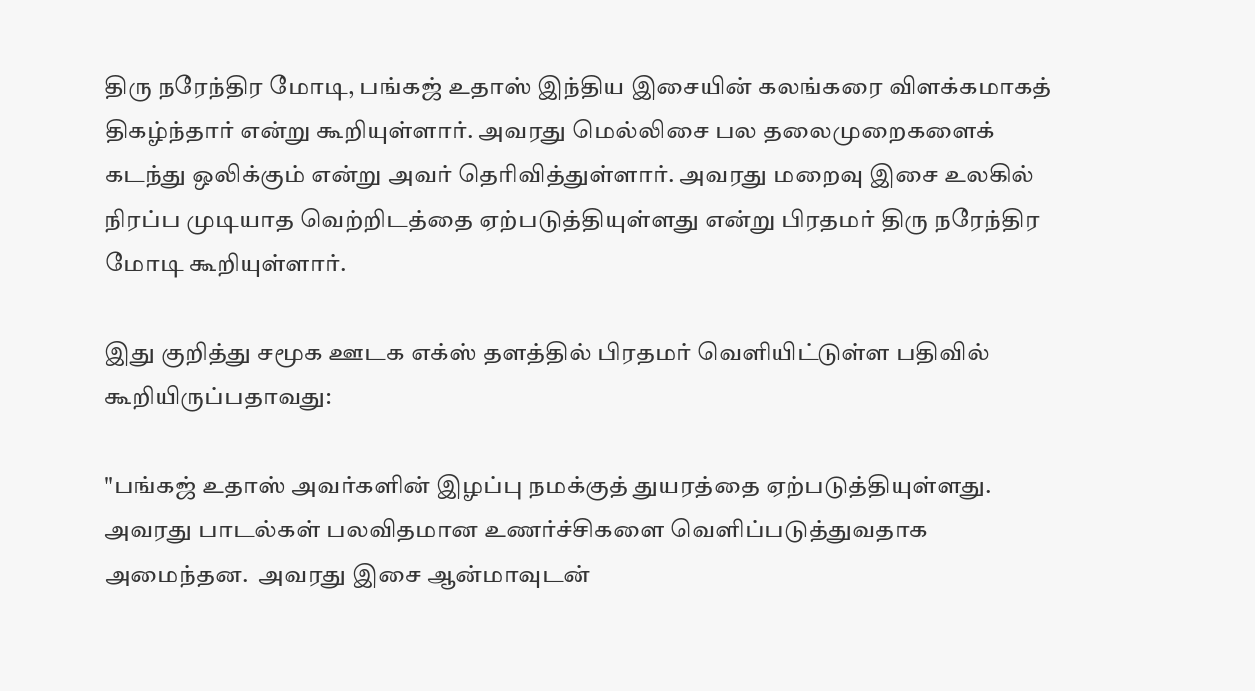திரு நரேந்திர மோடி, பங்கஜ் உதாஸ் இந்திய இசையின் கலங்கரை விளக்கமாகத் திகழ்ந்தார் என்று கூறியுள்ளார். அவரது மெல்லிசை பல தலைமுறைகளைக் கடந்து ஒலிக்கும் என்று அவர் தெரிவித்துள்ளார். அவரது மறைவு இசை உலகில் நிரப்ப முடியாத வெற்றிடத்தை ஏற்படுத்தியுள்ளது என்று பிரதமர் திரு நரேந்திர மோடி கூறியுள்ளார்.

இது குறித்து சமூக ஊடக எக்ஸ் தளத்தில் பிரதமர் வெளியிட்டுள்ள பதிவில் கூறியிருப்பதாவது:

"பங்கஜ் உதாஸ் அவர்களின் இழப்பு நமக்குத் துயரத்தை ஏற்படுத்தியுள்ளது. அவரது பாடல்கள் பலவிதமான உணர்ச்சிகளை வெளிப்படுத்துவதாக அமைந்தன.  அவரது இசை ஆன்மாவுடன்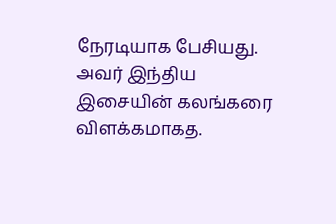நேரடியாக பேசியது. அவர் இந்திய இசையின் கலங்கரை விளக்கமாகத.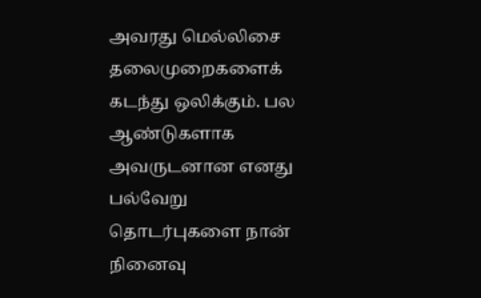அவரது மெல்லிசை தலைமுறைகளைக் கடந்து ஒலிக்கும். பல ஆண்டுகளாக அவருடனான எனது பல்வேறு தொடர்புகளை நான் நினைவு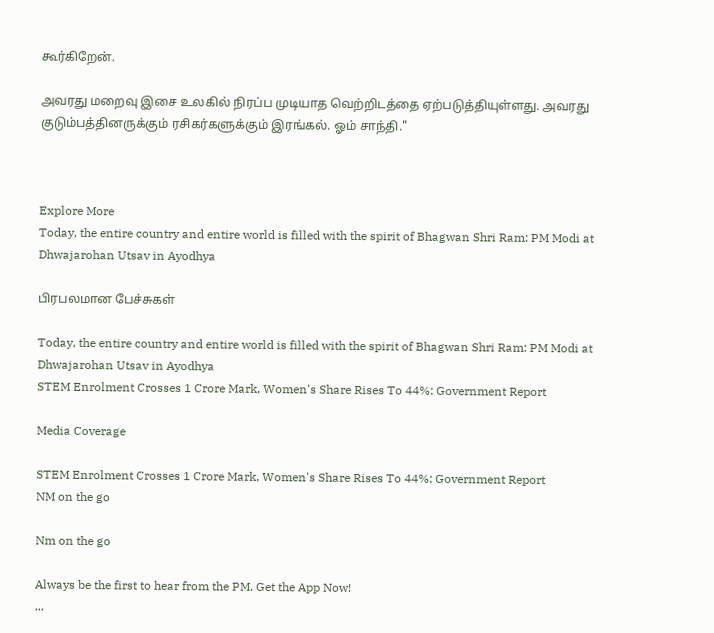கூர்கிறேன்.

அவரது மறைவு இசை உலகில் நிரப்ப முடியாத வெற்றிடத்தை ஏற்படுத்தியுள்ளது. அவரது குடும்பத்தினருக்கும் ரசிகர்களுக்கும் இரங்கல். ஓம் சாந்தி."



Explore More
Today, the entire country and entire world is filled with the spirit of Bhagwan Shri Ram: PM Modi at Dhwajarohan Utsav in Ayodhya

பிரபலமான பேச்சுகள்

Today, the entire country and entire world is filled with the spirit of Bhagwan Shri Ram: PM Modi at Dhwajarohan Utsav in Ayodhya
STEM Enrolment Crosses 1 Crore Mark, Women's Share Rises To 44%: Government Report

Media Coverage

STEM Enrolment Crosses 1 Crore Mark, Women's Share Rises To 44%: Government Report
NM on the go

Nm on the go

Always be the first to hear from the PM. Get the App Now!
...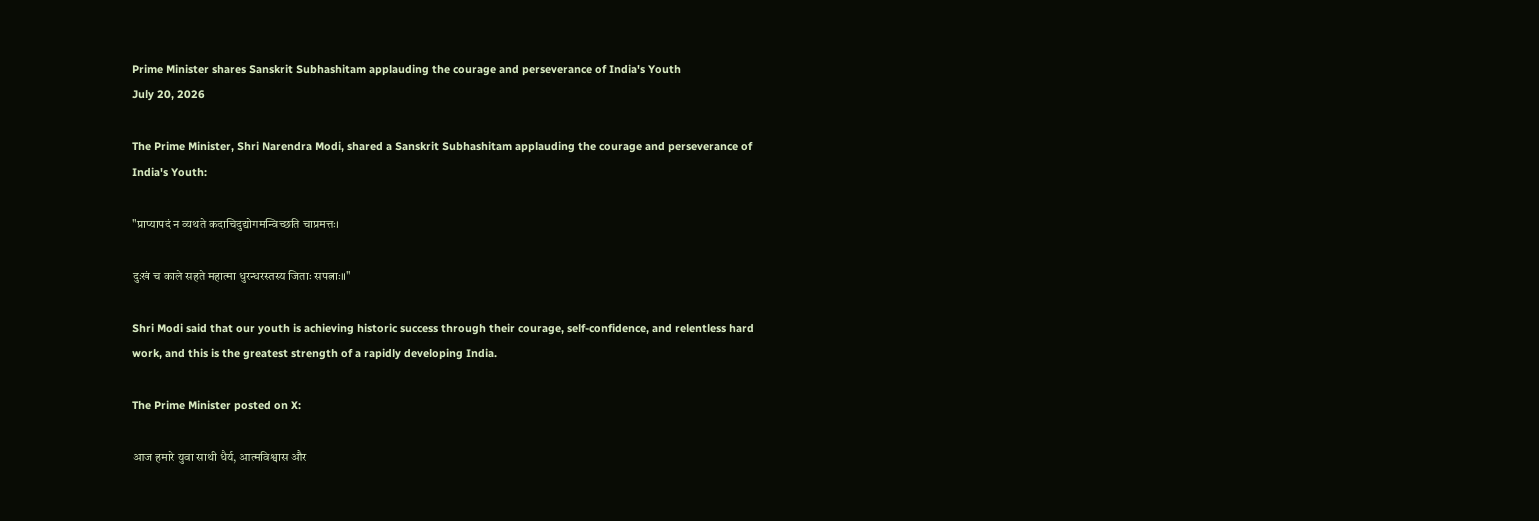Prime Minister shares Sanskrit Subhashitam applauding the courage and perseverance of India's Youth
July 20, 2026

The Prime Minister, Shri Narendra Modi, shared a Sanskrit Subhashitam applauding the courage and perseverance of India's Youth:

"प्राप्यापदं न व्यथते कदाचिदुद्योगमन्विच्छति चाप्रमत्तः।

दुःखं च काले सहते महात्मा धुरन्धरस्तस्य जिताः सपत्नाः॥"

Shri Modi said that our youth is achieving historic success through their courage, self-confidence, and relentless hard work, and this is the greatest strength of a rapidly developing India.

The Prime Minister posted on X:

आज हमारे युवा साथी धैर्य, आत्मविश्वास और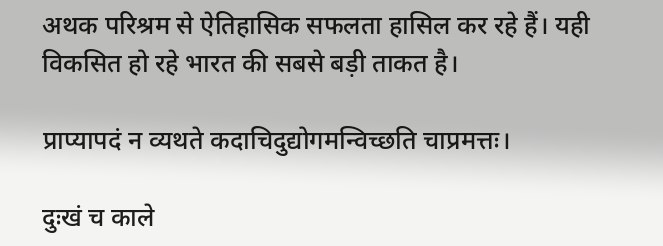अथक परिश्रम से ऐतिहासिक सफलता हासिल कर रहे हैं। यही विकसित हो रहे भारत की सबसे बड़ी ताकत है।

प्राप्यापदं न व्यथते कदाचिदुद्योगमन्विच्छति चाप्रमत्तः।

दुःखं च काले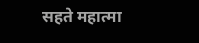सहते महात्मा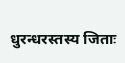धुरन्धरस्तस्य जिताः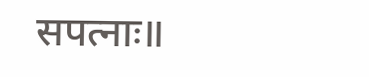सपत्नाः॥